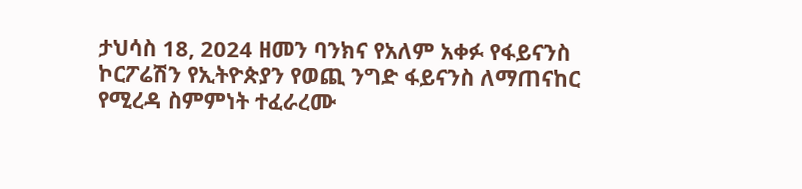ታህሳስ 18, 2024 ዘመን ባንክና የአለም አቀፉ የፋይናንስ ኮርፖሬሽን የኢትዮጵያን የወጪ ንግድ ፋይናንስ ለማጠናከር የሚረዳ ስምምነት ተፈራረሙ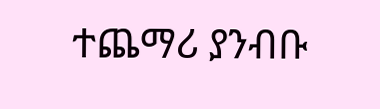ተጨማሪ ያንብቡ